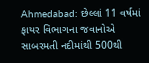Ahmedabad: છેલ્લાં 11 વર્ષમાં ફાયર વિભાગના જવાનોએ સાબરમતી નદીમાંથી 500થી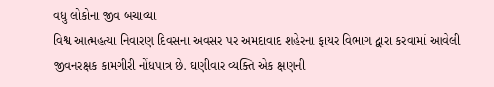વધુ લોકોના જીવ બચાવ્યા
વિશ્વ આત્મહત્યા નિવારણ દિવસના અવસર પર અમદાવાદ શહેરના ફાયર વિભાગ દ્વારા કરવામાં આવેલી જીવનરક્ષક કામગીરી નોંધપાત્ર છે. ઘણીવાર વ્યક્તિ એક ક્ષણની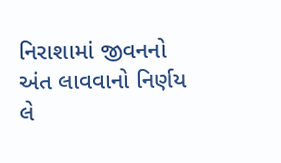નિરાશામાં જીવનનો અંત લાવવાનો નિર્ણય લે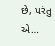છે, પરંતુ એ…